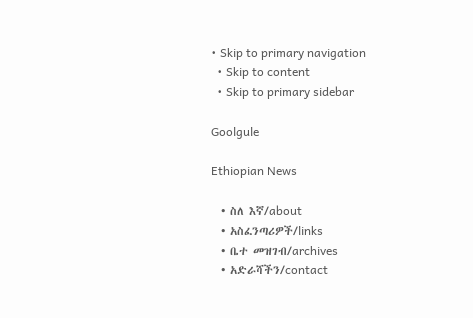• Skip to primary navigation
  • Skip to content
  • Skip to primary sidebar

Goolgule

Ethiopian News

  • ስለ እኛ/about
  • አስፈንጣሪዎች/links
  • ቤተ መዝገብ/archives
  • አድራሻችን/contact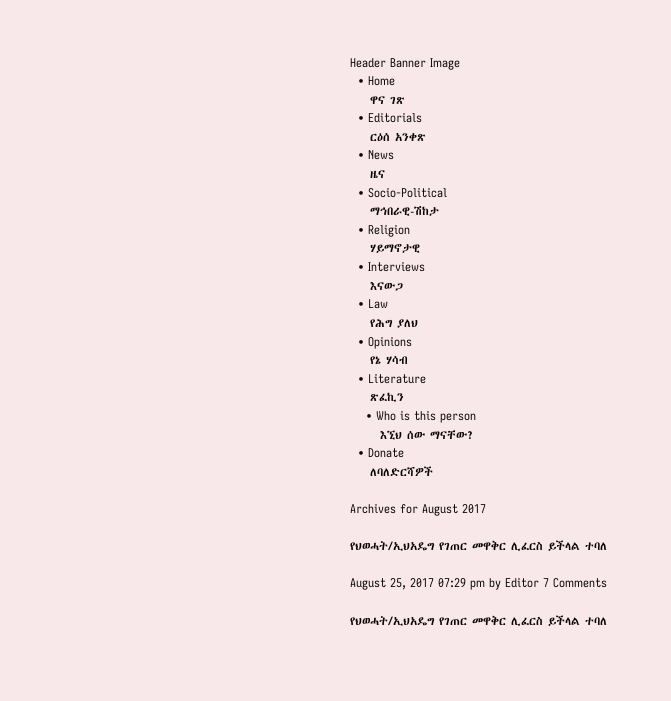Header Banner Image
  • Home
    ዋና ገጽ
  • Editorials
    ርዕሰ አንቀጽ
  • News
    ዜና
  • Socio-Political
    ማኅበራዊ-ሽከታ
  • Religion
    ሃይማኖታዊ
  • Interviews
    እናውጋ
  • Law
    የሕግ ያለህ
  • Opinions
    የኔ ሃሳብ
  • Literature
    ጽፈኪን
    • Who is this person
      እኚህ ሰው ማናቸው?
  • Donate
    ለባለድርሻዎች

Archives for August 2017

የህወሓት/ኢህአዴግ የገጠር መዋቅር ሊፈርስ ይችላል ተባለ

August 25, 2017 07:29 pm by Editor 7 Comments

የህወሓት/ኢህአዴግ የገጠር መዋቅር ሊፈርስ ይችላል ተባለ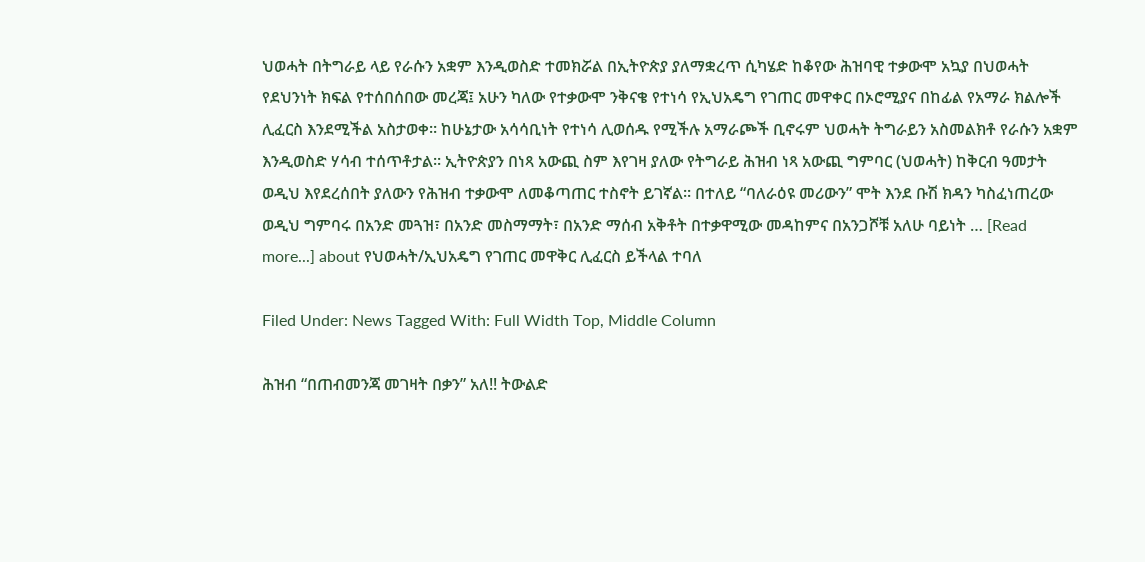ህወሓት በትግራይ ላይ የራሱን አቋም እንዲወስድ ተመክሯል በኢትዮጵያ ያለማቋረጥ ሲካሄድ ከቆየው ሕዝባዊ ተቃውሞ አኳያ በህወሓት የደህንነት ክፍል የተሰበሰበው መረጃ፤ አሁን ካለው የተቃውሞ ንቅናቄ የተነሳ የኢህአዴግ የገጠር መዋቀር በኦሮሚያና በከፊል የአማራ ክልሎች ሊፈርስ እንደሚችል አስታወቀ። ከሁኔታው አሳሳቢነት የተነሳ ሊወሰዱ የሚችሉ አማራጮች ቢኖሩም ህወሓት ትግራይን አስመልክቶ የራሱን አቋም እንዲወስድ ሃሳብ ተሰጥቶታል። ኢትዮጵያን በነጻ አውጪ ስም እየገዛ ያለው የትግራይ ሕዝብ ነጻ አውጪ ግምባር (ህወሓት) ከቅርብ ዓመታት ወዲህ እየደረሰበት ያለውን የሕዝብ ተቃውሞ ለመቆጣጠር ተስኖት ይገኛል። በተለይ “ባለራዕዩ መሪውን” ሞት እንደ ቡሽ ክዳን ካስፈነጠረው ወዲህ ግምባሩ በአንድ መጓዝ፣ በአንድ መስማማት፣ በአንድ ማሰብ አቅቶት በተቃዋሚው መዳከምና በአንጋሾቹ አለሁ ባይነት … [Read more...] about የህወሓት/ኢህአዴግ የገጠር መዋቅር ሊፈርስ ይችላል ተባለ

Filed Under: News Tagged With: Full Width Top, Middle Column

ሕዝብ “በጠብመንጃ መገዛት በቃን” አለ!! ትውልድ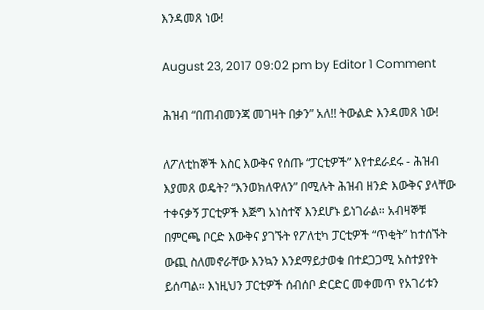እንዳመጸ ነው!

August 23, 2017 09:02 pm by Editor 1 Comment

ሕዝብ “በጠብመንጃ መገዛት በቃን” አለ!! ትውልድ እንዳመጸ ነው!

ለፖለቲከኞች እስር እውቅና የሰጡ “ፓርቲዎች” እየተደራደሩ - ሕዝብ እያመጸ ወዴት? “እንወክለዋለን” በሚሉት ሕዝብ ዘንድ እውቅና ያላቸው ተቀናቃኝ ፓርቲዎች እጅግ አነስተኛ እንደሆኑ ይነገራል። አብዛኞቹ በምርጫ ቦርድ እውቅና ያገኙት የፖለቲካ ፓርቲዎች “ጥቂት” ከተሰኙት ውጪ ስለመኖራቸው እንኳን እንደማይታወቁ በተደጋጋሚ አስተያየት ይሰጣል። እነዚህን ፓርቲዎች ሰብሰቦ ድርድር መቀመጥ የአገሪቱን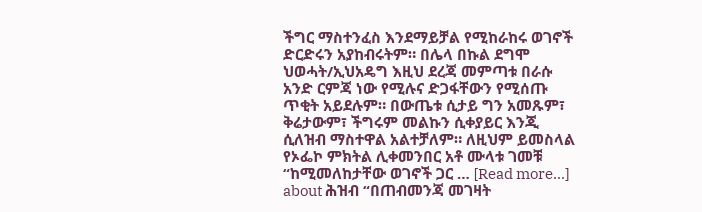ችግር ማስተንፈስ እንደማይቻል የሚከራከሩ ወገኖች ድርድሩን አያከብሩትም። በሌላ በኩል ደግሞ ህወሓት/ኢህአዴግ እዚህ ደረጃ መምጣቱ በራሱ አንድ ርምጃ ነው የሚሉና ድጋፋቸውን የሚሰጡ ጥቂት አይደሉም። በውጤቱ ሲታይ ግን አመጹም፣ ቅሬታውም፣ ችግሩም መልኩን ሲቀያይር እንጂ ሲለዝብ ማስተዋል አልተቻለም። ለዚህም ይመስላል የኦፌኮ ምክትል ሊቀመንበር አቶ ሙላቱ ገመቹ “ከሚመለከታቸው ወገኖች ጋር … [Read more...] about ሕዝብ “በጠብመንጃ መገዛት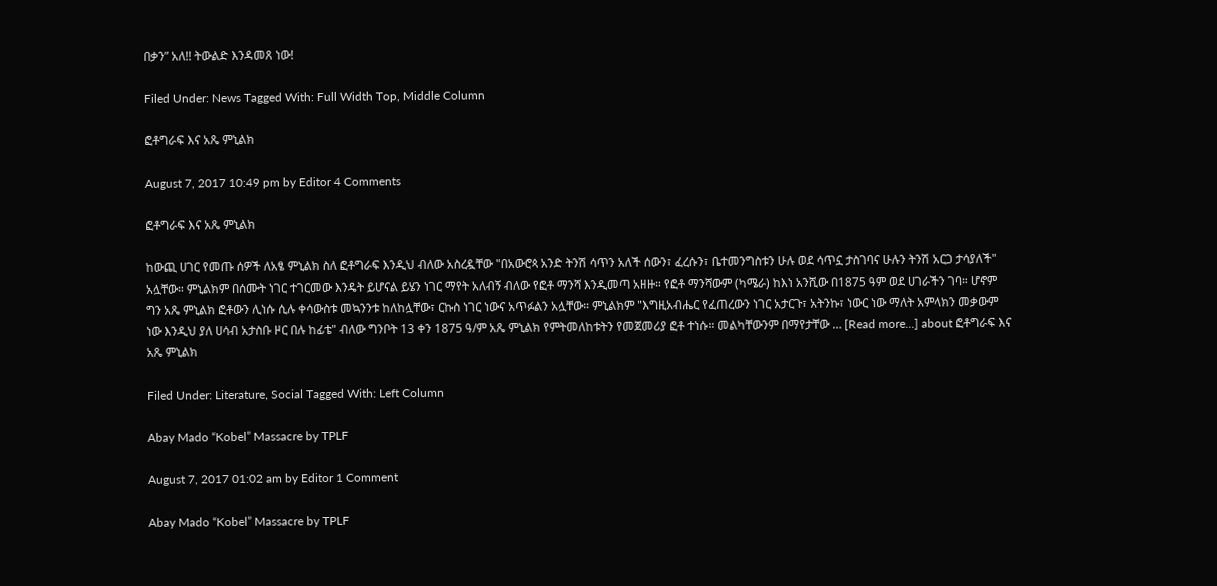በቃን” አለ!! ትውልድ እንዳመጸ ነው!

Filed Under: News Tagged With: Full Width Top, Middle Column

ፎቶግራፍ እና አጼ ምኒልክ

August 7, 2017 10:49 pm by Editor 4 Comments

ፎቶግራፍ እና አጼ ምኒልክ

ከውጪ ሀገር የመጡ ሰዎች ለአፄ ምኒልክ ስለ ፎቶግራፍ እንዲህ ብለው አስረዷቸው "በአውሮጳ አንድ ትንሽ ሳጥን አለች ሰውን፣ ፈረሱን፣ ቤተመንግስቱን ሁሉ ወደ ሳጥኗ ታስገባና ሁሉን ትንሽ አርጋ ታሳያለች" አሏቸው። ምኒልክም በሰሙት ነገር ተገርመው እንዴት ይሆናል ይሄን ነገር ማየት አለብኝ ብለው የፎቶ ማንሻ እንዲመጣ አዘዙ። የፎቶ ማንሻውም (ካሜራ) ከእነ አንሺው በ1875 ዓም ወደ ሀገራችን ገባ። ሆኖም ግን አጼ ምኒልክ ፎቶውን ሊነሱ ሲሉ ቀሳውስቱ መኳንንቱ ከለከሏቸው፣ ርኩስ ነገር ነውና አጥፉልን አሏቸው። ምኒልክም "እግዚአብሔር የፈጠረውን ነገር አታርጉ፣ አትንኩ፣ ነውር ነው ማለት አምላክን መቃውም ነው እንዲህ ያለ ሀሳብ አታስቡ ዞር በሉ ከፊቴ" ብለው ግንቦት 13 ቀን 1875 ዓ/ም አጼ ምኒልክ የምትመለከቱትን የመጀመሪያ ፎቶ ተነሱ። መልካቸውንም በማየታቸው … [Read more...] about ፎቶግራፍ እና አጼ ምኒልክ

Filed Under: Literature, Social Tagged With: Left Column

Abay Mado “Kobel” Massacre by TPLF

August 7, 2017 01:02 am by Editor 1 Comment

Abay Mado “Kobel” Massacre by TPLF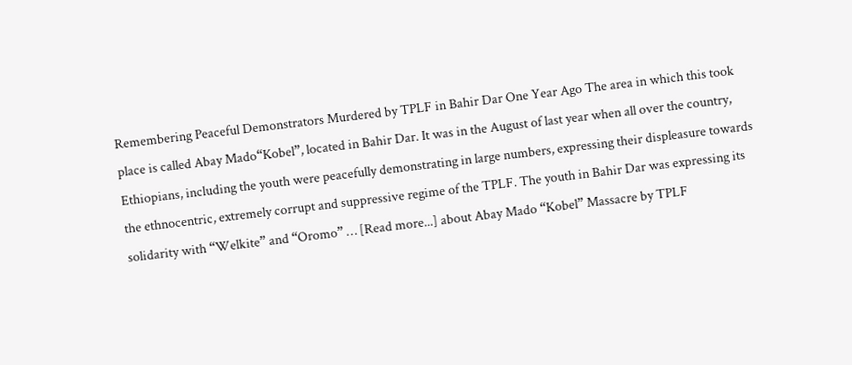Remembering Peaceful Demonstrators Murdered by TPLF in Bahir Dar One Year Ago The area in which this took place is called Abay Mado“Kobel”, located in Bahir Dar. It was in the August of last year when all over the country, Ethiopians, including the youth were peacefully demonstrating in large numbers, expressing their displeasure towards the ethnocentric, extremely corrupt and suppressive regime of the TPLF. The youth in Bahir Dar was expressing its solidarity with “Welkite” and “Oromo” … [Read more...] about Abay Mado “Kobel” Massacre by TPLF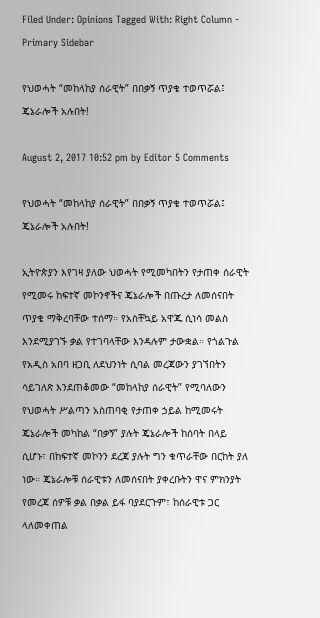Filed Under: Opinions Tagged With: Right Column - Primary Sidebar

የህወሓት “መከላከያ ሰራዊት” በበቃኝ ጥያቄ ተወጥሯል፤ ጄኔራሎች አሉበት!

August 2, 2017 10:52 pm by Editor 5 Comments

የህወሓት “መከላከያ ሰራዊት” በበቃኝ ጥያቄ ተወጥሯል፤ ጄኔራሎች አሉበት!

ኢትዮጵያን እየገዛ ያለው ህወሓት የሚመካበትን የታጠቀ ሰራዊት የሚመሩ ከፍተኛ መኮንኖችና ጄኔራሎች በጡረታ ለመሰናበት ጥያቄ ማቅረባቸው ተሰማ። የአስቸኳይ አዋጁ ሲነሳ መልስ እንደሚያገኙ ቃል የተገባላቸው እንዳሉም ታውቋል። የጎልጉል የአዲስ አበባ ዘጋቢ ለደህንነት ሲባል መረጃውን ያገኘበትን ሳይገለጽ እንደጠቆመው “መከላከያ ሰራዊት” የሚባለውን የህወሓት ሥልጣን አስጠባቂ የታጠቀ ኃይል ከሚመሩት ጄኔራሎች መካከል “በቃኝ” ያሉት ጄኔራሎች ከሰባት በላይ ሲሆኑ፣ በከፍተኛ መኮንን ደረጃ ያሉት ግን ቁጥራቸው በርከት ያለ ነው። ጄኔራሎቹ ሰራዊቱን ለመሰናበት ያቀረቡትን ዋና ምክንያት የመረጃ ሰዎቹ ቃል በቃል ይፋ ባያደርጉም፣ ከሰራዊቱ ጋር ላለመቀጠል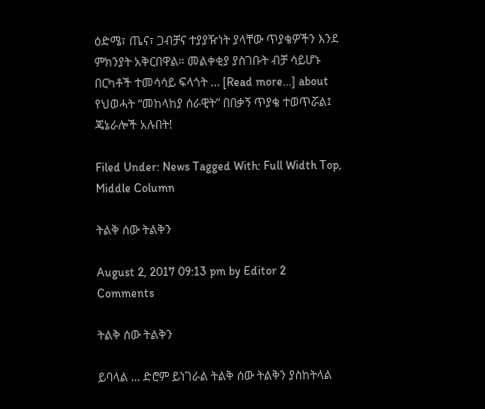ዕድሜ፣ ጤና፣ ጋብቻና ተያያዥነት ያላቸው ጥያቄዎችን እንደ ምክንያት አቅርበዋል። መልቀቂያ ያስገቡት ብቻ ሳይሆኑ በርካቶች ተመሳሳይ ፍላጎት … [Read more...] about የህወሓት “መከላከያ ሰራዊት” በበቃኝ ጥያቄ ተወጥሯል፤ ጄኔራሎች አሉበት!

Filed Under: News Tagged With: Full Width Top, Middle Column

ትልቅ ሰው ትልቅን

August 2, 2017 09:13 pm by Editor 2 Comments

ትልቅ ሰው ትልቅን

ይባላል ... ድሮም ይነገራል ትልቅ ሰው ትልቅን ያስከትላል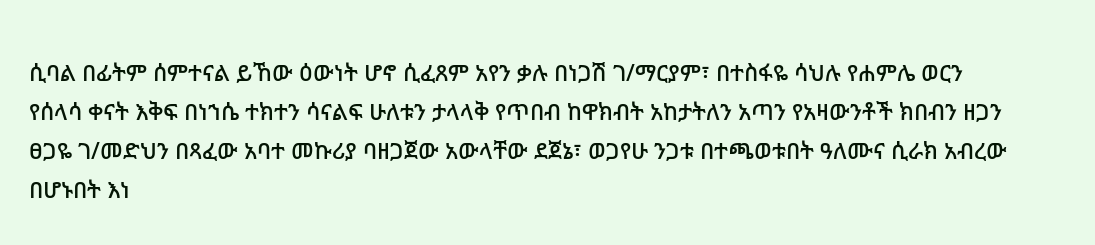ሲባል በፊትም ሰምተናል ይኸው ዕውነት ሆኖ ሲፈጸም አየን ቃሉ በነጋሽ ገ/ማርያም፣ በተስፋዬ ሳህሉ የሐምሌ ወርን የሰላሳ ቀናት እቅፍ በነኀሴ ተክተን ሳናልፍ ሁለቱን ታላላቅ የጥበብ ከዋክብት አከታትለን አጣን የአዛውንቶች ክበብን ዘጋን ፀጋዬ ገ/መድህን በጻፈው አባተ መኩሪያ ባዘጋጀው አውላቸው ደጀኔ፣ ወጋየሁ ንጋቱ በተጫወቱበት ዓለሙና ሲራክ አብረው በሆኑበት እነ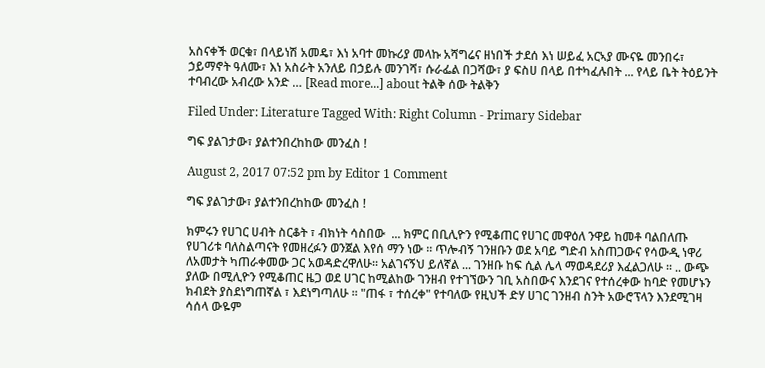አስናቀች ወርቁ፣ በላይነሽ አመዴ፣ እነ አባተ መኩሪያ መላኩ አሻግሬና ዘነበች ታደሰ እነ ሠይፈ አርኣያ ሙናዬ መንበሩ፣ ኃይማኖት ዓለሙ፣ እነ አስራት አንለይ በኃይሉ መንገሻ፣ ሱራፌል በጋሻው፣ ያ ፍስሀ በላይ በተካፈሉበት ... የላይ ቤት ትዕይንት ተባብረው አብረው አንድ … [Read more...] about ትልቅ ሰው ትልቅን

Filed Under: Literature Tagged With: Right Column - Primary Sidebar

ግፍ ያልገታው፣ ያልተንበረከከው መንፈስ !

August 2, 2017 07:52 pm by Editor 1 Comment

ግፍ ያልገታው፣ ያልተንበረከከው መንፈስ !

ክምሩን የሀገር ሀብት ስርቆት ፣ ብክነት ሳስበው  ... ክምር በቢሊዮን የሚቆጠር የሀገር መዋዕለ ንዋይ ከመቶ ባልበለጡ የሀገሪቱ ባለስልጣናት የመዘረፉን ወንጀል እየሰ ማን ነው ። ጥሎብኝ ገንዘቡን ወደ አባይ ግድብ አስጠጋውና የሳውዲ ነዋሪ ለአመታት ካጠራቀመው ጋር አወዳድረዋለሁ። አልገናኝህ ይለኛል ... ገንዘቡ ከፍ ሲል ሌላ ማወዳደሪያ እፈልጋለሁ ። .. ውጭ ያለው በሚሊዮን የሚቆጠር ዜጋ ወደ ሀገር ከሚልከው ገንዘብ የተገኘውን ገቢ አስበውና እንደገና የተሰረቀው ከባድ የመሆኑን ክብደት ያስደነግጠኛል ፣ እደነግጣለሁ ። "ጠፋ ፣ ተሰረቀ" የተባለው የዚህች ድሃ ሀገር ገንዘብ ስንት አውሮፕላን እንደሚገዛ ሳሰላ ውዬም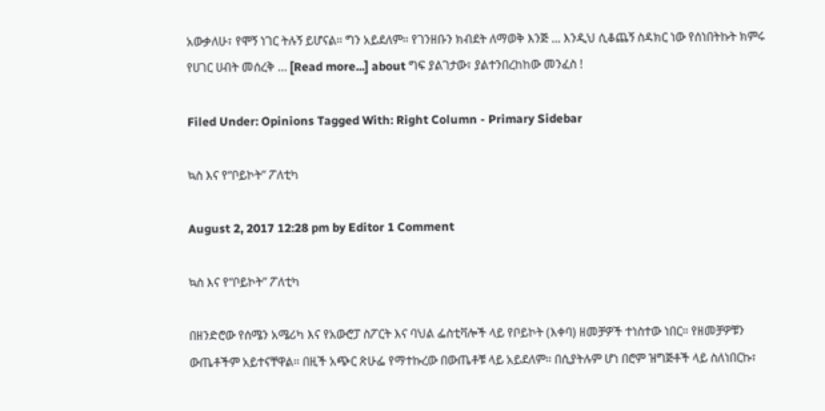አውቃለሁ፣ የሞኝ ነገር ትሉኝ ይሆናል። ግን አይደለም። የገንዘቡን ክብደት ለማወቅ እንጅ ... እንዲህ ሲቆጨኝ ስዳክር ነው የሰነበትኩት ክምሩ የሀገር ሀብት መሰረቅ … [Read more...] about ግፍ ያልገታው፣ ያልተንበረከከው መንፈስ !

Filed Under: Opinions Tagged With: Right Column - Primary Sidebar

ኳስ እና የ“ቦይኮት” ፖለቲካ

August 2, 2017 12:28 pm by Editor 1 Comment

ኳስ እና የ“ቦይኮት” ፖለቲካ

በዘንድሮው የሰሜን አሜሪካ እና የአውሮፓ ስፖርት እና ባህል ፌስቲቫሎች ላይ የቦይኮት (እቀባ) ዘመቻዎች ተነስተው ነበር። የዘመቻዎቹን ውጤቶችም አይተናቸዋል። በዚች አጭር ጽሁፌ የማተኩረው በውጤቶቹ ላይ አይደለም። በሲያትሉም ሆነ በሮም ዝግጅቶች ላይ ስለነበርኩ፣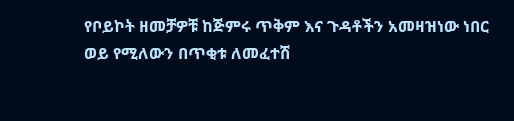የቦይኮት ዘመቻዎቹ ከጅምሩ ጥቅም እና ጉዳቶችን አመዛዝነው ነበር ወይ የሚለውን በጥቂቱ ለመፈተሽ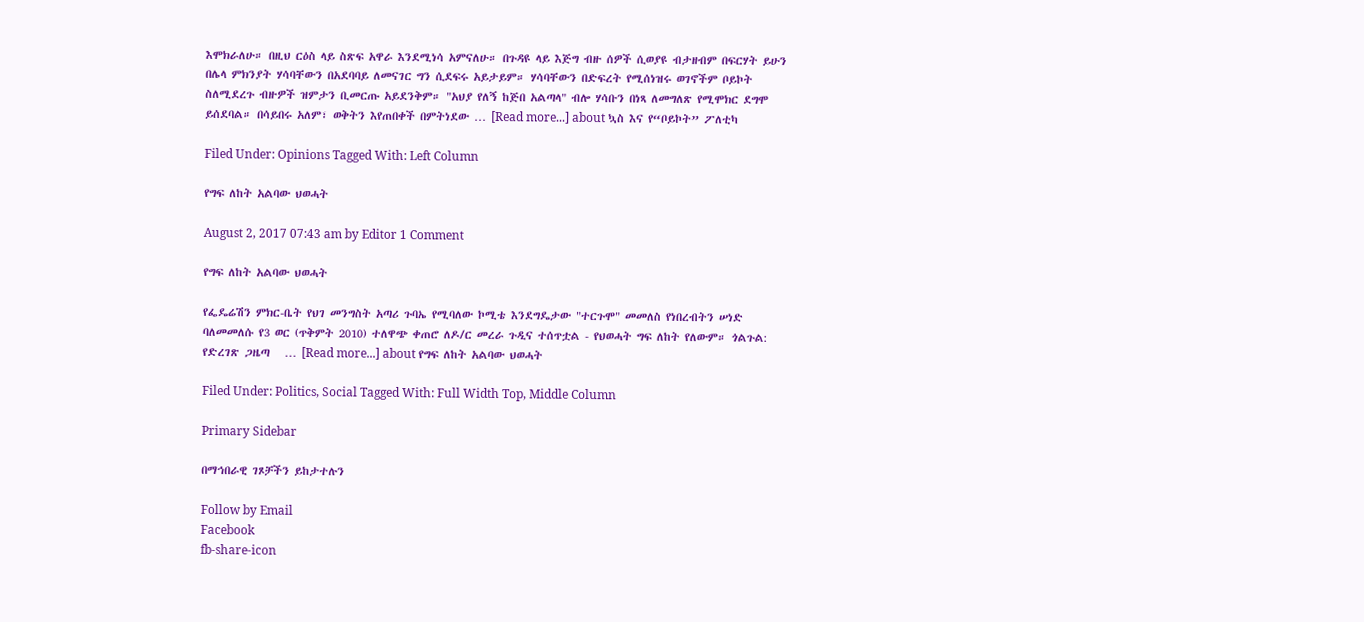እሞክራለሁ። በዚህ ርዕስ ላይ ስጽፍ አዋራ እንደሚነሳ አምናለሁ። በጉዳዩ ላይ እጅግ ብዙ ሰዎች ሲወያዩ ብታዘብም በፍርሃት ይሁን በሌላ ምክንያት ሃሳባቸውን በአደባባይ ለመናገር ግን ሲደፍሩ አይታይም። ሃሳባቸውን በድፍረት የሚሰነዝሩ ወገኖችም ቦይኮት ስለሚደረጉ ብዙዎች ዝምታን ቢመርጡ አይደንቅም። "አህያ የለኝ ከጅበ አልጣላ" ብሎ ሃሳቡን በነጻ ለመግለጽ የሚሞክር ደግሞ ይሰደባል። በሳይበሩ አለም፣ ወቅትን እየጠበቀች በምትነደው … [Read more...] about ኳስ እና የ“ቦይኮት” ፖለቲካ

Filed Under: Opinions Tagged With: Left Column

የግፍ ለከት አልባው ህወሓት

August 2, 2017 07:43 am by Editor 1 Comment

የግፍ ለከት አልባው ህወሓት

የፌዴሬሽን ምክር-ቤት የህገ መንግስት አጣሪ ጉባኤ የሚባለው ኮሚቴ እንደግዴታው "ተርጉሞ" መመለስ የነበረብትን ሠነድ ባለመመለሱ የ3 ወር (ጥቅምት 2010) ተለዋጭ ቀጠሮ ለዶ/ር መረራ ጉዲና ተሰጥቷል - የህወሓት ግፍ ለከት የለውም። ጎልጉል: የድረገጽ ጋዜጣ   … [Read more...] about የግፍ ለከት አልባው ህወሓት

Filed Under: Politics, Social Tagged With: Full Width Top, Middle Column

Primary Sidebar

በማኅበራዊ ገጾቻችን ይከታተሉን

Follow by Email
Facebook
fb-share-icon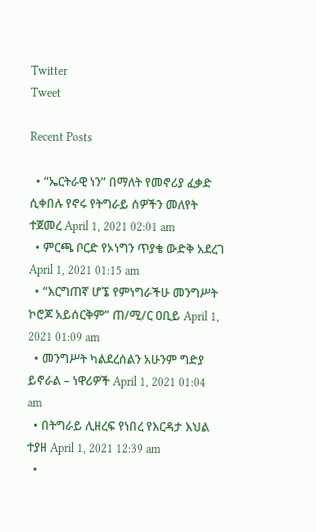Twitter
Tweet

Recent Posts

  • “ኤርትራዊ ነን” በማለት የመኖሪያ ፈቃድ ሲቀበሉ የኖሩ የትግራይ ሰዎችን መለየት ተጀመረ April 1, 2021 02:01 am
  • ምርጫ ቦርድ የኦነግን ጥያቄ ውድቅ አደረገ April 1, 2021 01:15 am
  • “እርግጠኛ ሆኜ የምነግራችሁ መንግሥት ኮሮጆ አይሰርቅም” ጠ/ሚ/ር ዐቢይ April 1, 2021 01:09 am
  • መንግሥት ካልደረሰልን አሁንም ግድያ ይኖራል – ነዋሪዎች April 1, 2021 01:04 am
  • በትግራይ ሊዘረፍ የነበረ የእርዳታ እህል ተያዘ April 1, 2021 12:39 am
  •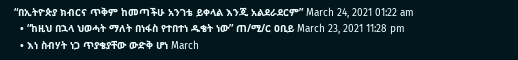“በኢትዮጵያ ክብርና ጥቅም ከመጣችሁ አንገቴ ይቀላል እንጂ አልደራደርም” March 24, 2021 01:22 am
  • “ከዚህ በኋላ ህወሓት ማለት በነፋስ የተበተነ ዱቄት ነው” ጠ/ሚ/ር ዐቢይ March 23, 2021 11:28 pm
  • እነ ስብሃት ነጋ ጥያቄያቸው ውድቅ ሆነ March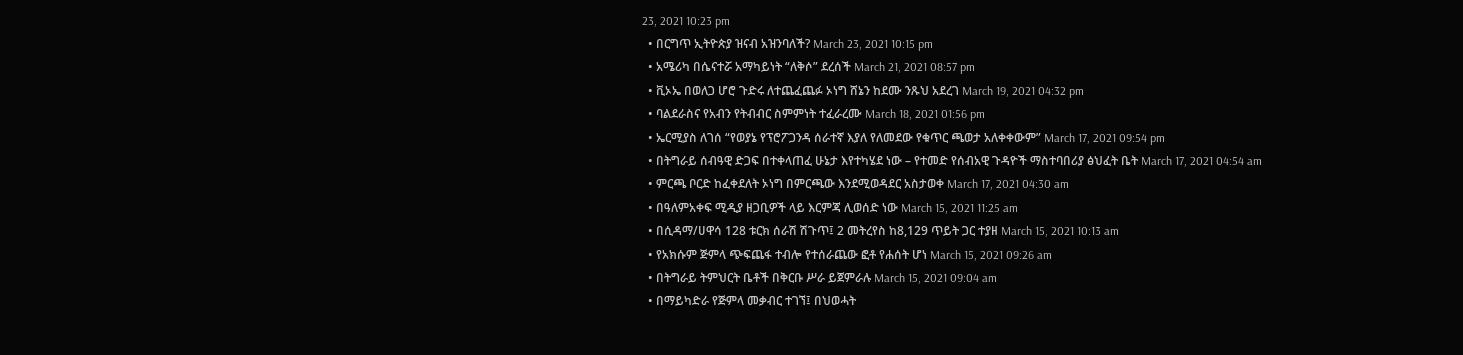23, 2021 10:23 pm
  • በርግጥ ኢትዮጵያ ዝናብ አዝንባለች? March 23, 2021 10:15 pm
  • አሜሪካ በሴናተሯ አማካይነት “ለቅሶ” ደረሰች March 21, 2021 08:57 pm
  • ቪኦኤ በወለጋ ሆሮ ጉድሩ ለተጨፈጨፉ ኦነግ ሸኔን ከደሙ ንጹህ አደረገ March 19, 2021 04:32 pm
  • ባልደራስና የአብን የትብብር ስምምነት ተፈራረሙ March 18, 2021 01:56 pm
  • ኤርሚያስ ለገሰ “የወያኔ የፕሮፖጋንዳ ሰራተኛ እያለ የለመደው የቁጥር ጫወታ አለቀቀውም” March 17, 2021 09:54 pm
  • በትግራይ ሰብዓዊ ድጋፍ በተቀላጠፈ ሁኔታ እየተካሄደ ነው – የተመድ የሰብአዊ ጉዳዮች ማስተባበሪያ ፅህፈት ቤት March 17, 2021 04:54 am
  • ምርጫ ቦርድ ከፈቀደለት ኦነግ በምርጫው እንደሚወዳደር አስታወቀ March 17, 2021 04:30 am
  • በዓለምአቀፍ ሚዲያ ዘጋቢዎች ላይ እርምጃ ሊወሰድ ነው March 15, 2021 11:25 am
  • በሲዳማ/ሀዋሳ 128 ቱርክ ሰራሽ ሽጉጥ፤ 2 መትረየስ ከ8,129 ጥይት ጋር ተያዘ March 15, 2021 10:13 am
  • የአክሱም ጅምላ ጭፍጨፋ ተብሎ የተሰራጨው ፎቶ የሐሰት ሆነ March 15, 2021 09:26 am
  • በትግራይ ትምህርት ቤቶች በቅርቡ ሥራ ይጀምራሉ March 15, 2021 09:04 am
  • በማይካድራ የጅምላ መቃብር ተገኘ፤ በህወሓት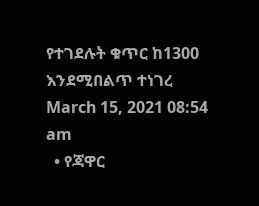የተገደሉት ቁጥር ከ1300 እንደሚበልጥ ተነገረ March 15, 2021 08:54 am
  • የጃዋር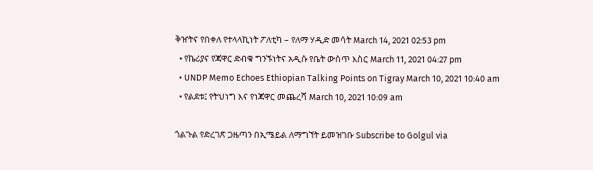ቅዠትና የበቀለ የተላላኪነት ፖለቲካ – የለማ ሃዲድ መሳት March 14, 2021 02:53 pm
  • የኬሪያና የጃዋር ድብቁ ግንኙነትና አዲሱ የቤት ውስጥ እስር March 11, 2021 04:27 pm
  • UNDP Memo Echoes Ethiopian Talking Points on Tigray March 10, 2021 10:40 am
  • የልደቱ፤ የትህነግ እና የነጃዋር መጨረሻ March 10, 2021 10:09 am

ጎልጉል የድረገጽ ጋዜጣን በኢሜይል ለማግኘት ይመዝገቡ Subscribe to Golgul via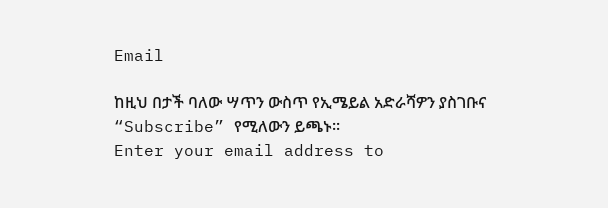Email

ከዚህ በታች ባለው ሣጥን ውስጥ የኢሜይል አድራሻዎን ያስገቡና “Subscribe” የሚለውን ይጫኑ፡፡
Enter your email address to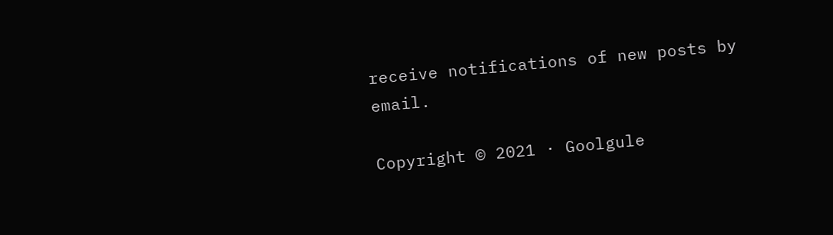receive notifications of new posts by email.

Copyright © 2021 · Goolgule